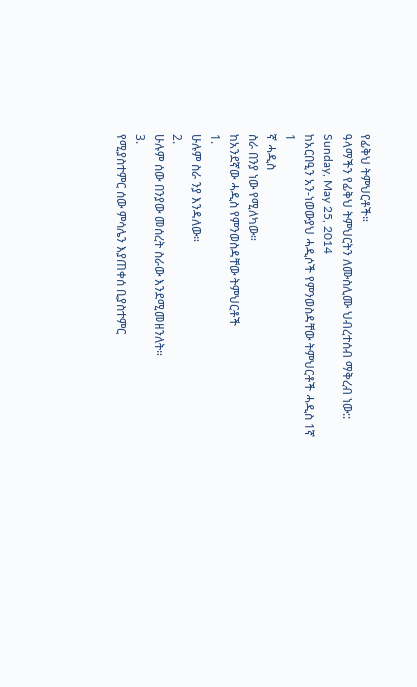የፊቅህ ትምህርቶች።
ዓላማችን የፊቅህ ትምህርትን ለሙስሊሙ ህብረተሰብ ማቅረብ ነው::
Sunday, May 25, 2014
ከአርበዒን አን-ነወውያህ ሓዲሶች የምንወስዳቸው ትምህርቶች ሓዲስ 1ኛ
1
ኛ ሓዲስ
ስራ በንያ ነው የሚለካው።
ከአንደኛው ሓዲስ የምንወስዳቸው ትምህርቶች
1.
ሁሉም ስራ ንያ እንዳለው።
2.
ሁሉም ሰው በንያው መሰረት ስራው እንደሚመዘንለት።
3.
የሚያስተምር ሰው ምሳሌን እያጠቀሰ ቢያስተምር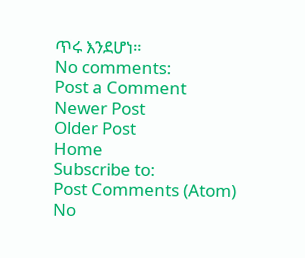ጥሩ እንደሆነ።
No comments:
Post a Comment
Newer Post
Older Post
Home
Subscribe to:
Post Comments (Atom)
No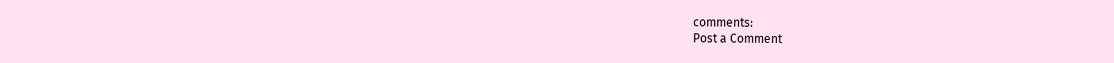comments:
Post a Comment